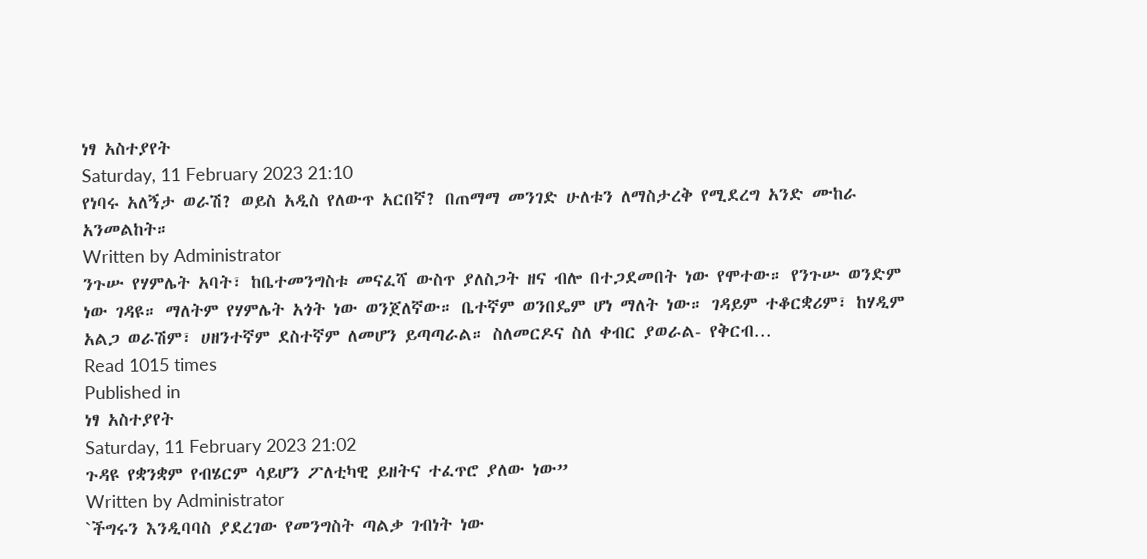ነፃ አስተያየት
Saturday, 11 February 2023 21:10
የነባሩ አለኝታ ወራሽ? ወይስ አዲስ የለውጥ አርበኛ? በጠማማ መንገድ ሁለቱን ለማስታረቅ የሚደረግ አንድ ሙከራ አንመልከት።
Written by Administrator
ንጉሡ የሃምሌት አባት፣ ከቤተመንግስቱ መናፈሻ ውስጥ ያለስጋት ዘና ብሎ በተጋደመበት ነው የሞተው። የንጉሡ ወንድም ነው ገዳዩ። ማለትም የሃምሌት አጎት ነው ወንጀለኛው። ቤተኛም ወንበዴም ሆነ ማለት ነው። ገዳይም ተቆርቋሪም፣ ከሃዲም አልጋ ወራሽም፣ ሀዘንተኛም ደስተኛም ለመሆን ይጣጣራል። ስለመርዶና ስለ ቀብር ያወራል- የቅርብ…
Read 1015 times
Published in
ነፃ አስተያየት
Saturday, 11 February 2023 21:02
ጉዳዩ የቋንቋም የብሄርም ሳይሆን ፖለቲካዊ ይዘትና ተፈጥሮ ያለው ነው”
Written by Administrator
`ችግሩን እንዲባባስ ያደረገው የመንግስት ጣልቃ ገብነት ነው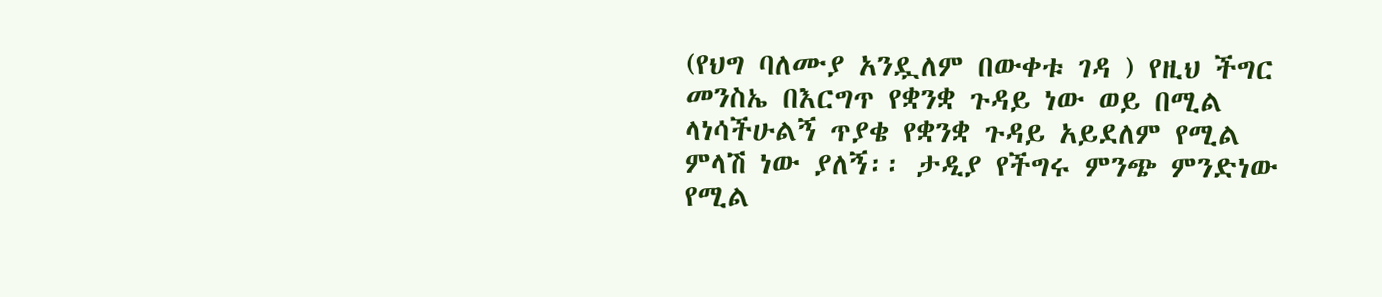(የህግ ባለሙያ አንዷለም በውቀቱ ገዳ ) የዚህ ችግር መንስኤ በእርግጥ የቋንቋ ጉዳይ ነው ወይ በሚል ላነሳችሁልኝ ጥያቄ የቋንቋ ጉዳይ አይደለም የሚል ምላሽ ነው ያለኝ፡፡ ታዲያ የችግሩ ምንጭ ምንድነው የሚል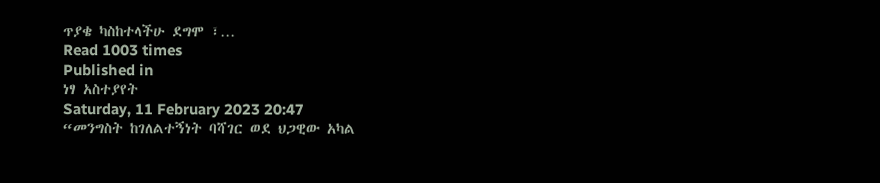ጥያቄ ካስከተላችሁ ደግሞ ፣…
Read 1003 times
Published in
ነፃ አስተያየት
Saturday, 11 February 2023 20:47
“መንግስት ከገለልተኝነት ባሻገር ወደ ህጋዊው አካል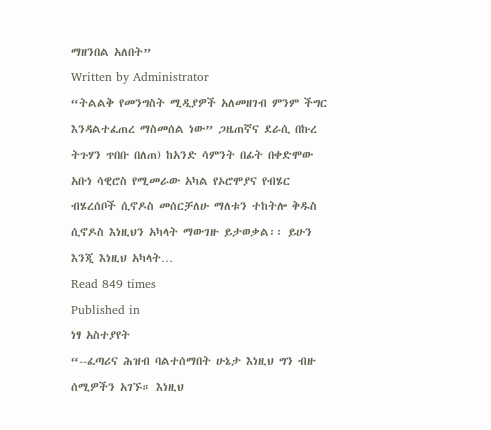ማዘንበል አለበት”
Written by Administrator
“ትልልቅ የመንግስት ሚዲያዎች አለመዘገብ ምንም ችግር እንዳልተፈጠረ ማስመሰል ነው” ጋዜጠኛና ደራሲ በኩረ ትጉሃን ጥበቡ በለጠ) ከአንድ ሳምንት በፊት በቀድሞው አቡነ ሳዊሮስ የሚመራው አካል የኦሮሞያና የብሄር ብሄረሰቦች ሲኖዶስ መሰርቻለሁ ማለቱን ተከትሎ ቅዱስ ሲኖዶስ እነዚህን አካላት ማውገዙ ይታወቃል፡፡ ይሁን እንጂ እነዚህ አካላት…
Read 849 times
Published in
ነፃ አስተያየት
“--ፈጣሪና ሕዝብ ባልተሰማበት ሁኔታ እነዚህ ግን ብዙ ሰሚዎችን አገኙ። እነዚህ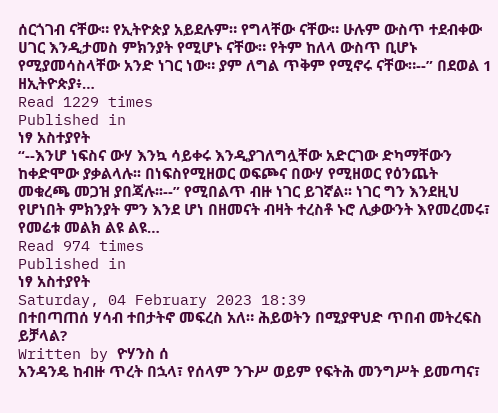ሰርጎገብ ናቸው። የኢትዮጵያ አይደሉም። የግላቸው ናቸው። ሁሉም ውስጥ ተደብቀው ሀገር እንዲታመስ ምክንያት የሚሆኑ ናቸው። የትም ከለላ ውስጥ ቢሆኑ የሚያመሳስላቸው አንድ ነገር ነው። ያም ለግል ጥቅም የሚኖሩ ናቸው።--” በደወል 1 ዘኢትዮጵያ፥…
Read 1229 times
Published in
ነፃ አስተያየት
“--እንሆ ነፍስና ውሃ እንኳ ሳይቀሩ እንዲያገለግሏቸው አድርገው ድካማቸውን ከቀድሞው ያቃልላሉ፡፡ በነፍስየሚዘወር ወፍጮና በውሃ የሚዘወር የዕንጨት መቁረጫ መጋዝ ያበጃሉ፡፡--” የሚበልጥ ብዙ ነገር ይገኛል፡፡ ነገር ግን እንደዚህ የሆነበት ምክንያት ምን እንደ ሆነ በዘመናት ብዛት ተረስቶ ኑሮ ሊቃውንት እየመረመሩ፣ የመሬቱ መልክ ልዩ ልዩ…
Read 974 times
Published in
ነፃ አስተያየት
Saturday, 04 February 2023 18:39
በተበጣጠሰ ሃሳብ ተበታትኖ መፍረስ አለ። ሕይወትን በሚያዋህድ ጥበብ መትረፍስ ይቻላል?
Written by ዮሃንስ ሰ
አንዳንዴ ከብዙ ጥረት በኋላ፣ የሰላም ንጉሥ ወይም የፍትሕ መንግሥት ይመጣና፣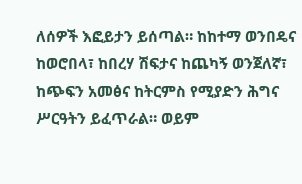ለሰዎች እፎይታን ይሰጣል። ከከተማ ወንበዴና ከወሮበላ፣ ከበረሃ ሽፍታና ከጨካኝ ወንጀለኛ፣ ከጭፍን አመፅና ከትርምስ የሚያድን ሕግና ሥርዓትን ይፈጥራል። ወይም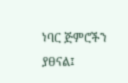ነባር ጅምሮችን ያፀናል፤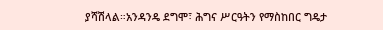ያሻሽላል።አንዳንዴ ደግሞ፣ ሕግና ሥርዓትን የማስከበር ግዴታ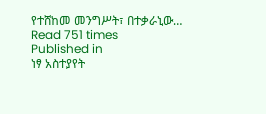የተሸከመ መንግሥት፣ በተቃራኒው…
Read 751 times
Published in
ነፃ አስተያየት